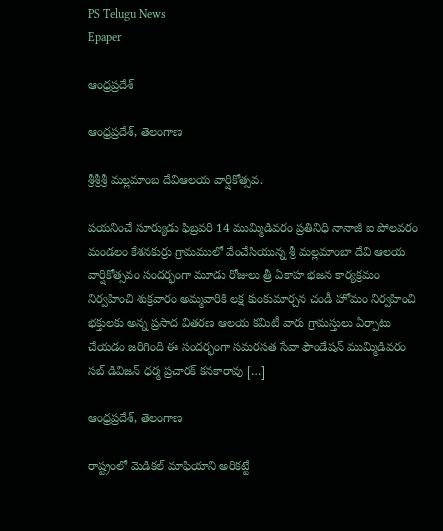PS Telugu News
Epaper

ఆంధ్రప్రదేశ్

ఆంధ్రప్రదేశ్, తెలంగాణ

శ్రీశ్రీశ్రీ మల్లమాంబ దేవిఆలయ వార్షికోత్సవ.

పయనించే సూర్యుడు ఫిబ్రవరి 14 ముమ్మిడివరం ప్రతినిధి నానాజీ ఐ పోలవరం మండలం కేశనకుర్రు గ్రామములో వేంచేసియున్న శ్రీ మల్లమాంబా దేవి ఆలయ వార్షికోత్సవం సందర్భంగా మూడు రోజులు త్రీ ఏకాహ భజన కార్యక్రమం నిర్వహించి శుక్రవారం అమ్మవారికి లక్ష కుంకుమార్చన చండీ హోమం నిర్వహించి భక్తులకు అన్న ప్రసాద వితరణ ఆలయ కమిటీ వారు గ్రామస్తులు ఏర్పాటు చేయడం జరిగింది ఈ సందర్భంగా సమరసత సేవా ఫౌండేషన్ ముమ్మిడివరం సబ్ డివిజన్ ధర్మ ప్రచారక్ కనకారావు […]

ఆంధ్రప్రదేశ్, తెలంగాణ

రాష్ట్రంలో మెడికల్ మాఫియాని అరికట్టే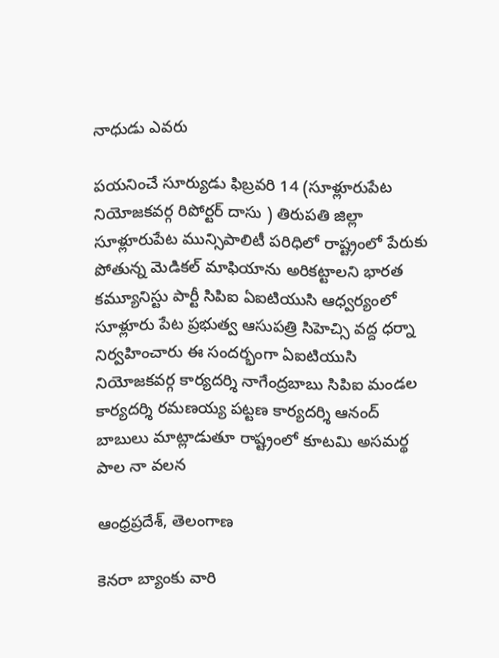నాధుడు ఎవరు

పయనించే సూర్యుడు ఫిబ్రవరి 14 (సూళ్లూరుపేట నియోజకవర్గ రిపోర్టర్ దాసు ) తిరుపతి జిల్లా సూళ్లూరుపేట మున్సిపాలిటీ పరిధిలో రాష్ట్రంలో పేరుకు పోతున్న మెడికల్ మాఫియాను అరికట్టాలని భారత కమ్యూనిస్టు పార్టీ సిపిఐ ఏఐటియుసి ఆధ్వర్యంలో సూళ్లూరు పేట ప్రభుత్వ ఆసుపత్రి సిహెచ్సి వద్ద ధర్నా నిర్వహించారు ఈ సందర్భంగా ఏఐటియుసి నియోజకవర్గ కార్యదర్శి నాగేంద్రబాబు సిపిఐ మండల కార్యదర్శి రమణయ్య పట్టణ కార్యదర్శి ఆనంద్ బాబులు మాట్లాడుతూ రాష్ట్రంలో కూటమి అసమర్థ పాల నా వలన

ఆంధ్రప్రదేశ్, తెలంగాణ

కెనరా బ్యాంకు వారి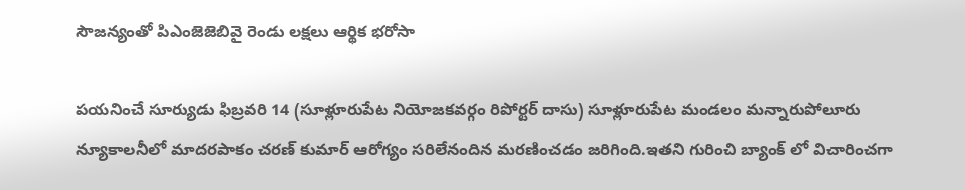సౌజన్యంతో పిఎంజెజెబివై రెండు లక్షలు ఆర్థిక భరోసా

పయనించే సూర్యుడు ఫిబ్రవరి 14 (సూళ్లూరుపేట నియోజకవర్గం రిపోర్టర్‌ దాసు) సూళ్లూరుపేట మండలం మన్నారుపోలూరు న్యూకాలనీలో మాదరపాకం చరణ్ కుమార్ ఆరోగ్యం సరిలేనందిన మరణించడం జరిగింది.ఇతని గురించి బ్యాంక్ లో విచారించగా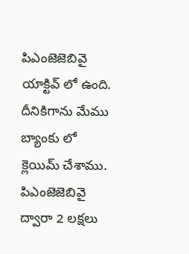పిఎంజెజెబివై యాక్టివ్ లో ఉంది. దీనికిగాను మేము బ్యాంకు లో క్లెయిమ్ చేశాము. పిఎంజెజెబివై ద్వారా 2 లక్షలు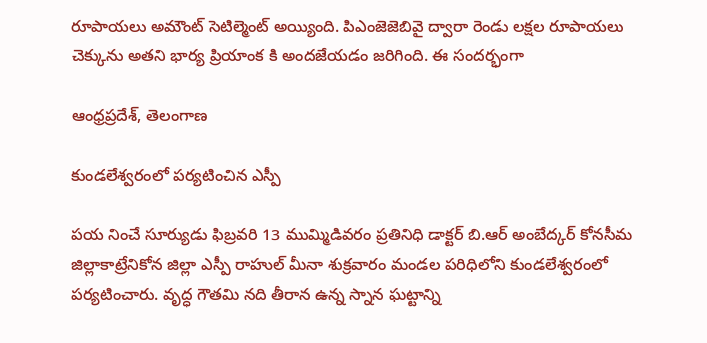రూపాయలు అమౌంట్ సెటిల్మెంట్ అయ్యింది. పిఎంజెజెబివై ద్వారా రెండు లక్షల రూపాయలు చెక్కును అతని భార్య ప్రియాంక కి అందజేయడం జరిగింది. ఈ సందర్భంగా

ఆంధ్రప్రదేశ్, తెలంగాణ

కుండలేశ్వరంలో పర్యటించిన ఎస్పీ

పయ నించే సూర్యుడు ఫిబ్రవరి 13 ముమ్మిడివరం ప్రతినిధి డాక్టర్ బి.ఆర్ అంబేద్కర్ కోనసీమ జిల్లాకాట్రేనికోన జిల్లా ఎస్పీ రాహుల్ మీనా శుక్రవారం మండల పరిధిలోని కుండలేశ్వరంలో పర్యటించారు. వృద్ధ గౌతమి నది తీరాన ఉన్న స్నాన ఘట్టాన్ని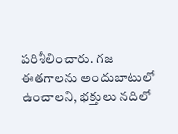పరిశీలించారు. గజ ఈతగాలను అందుబాటులో ఉంచాలని, భక్తులు నదిలో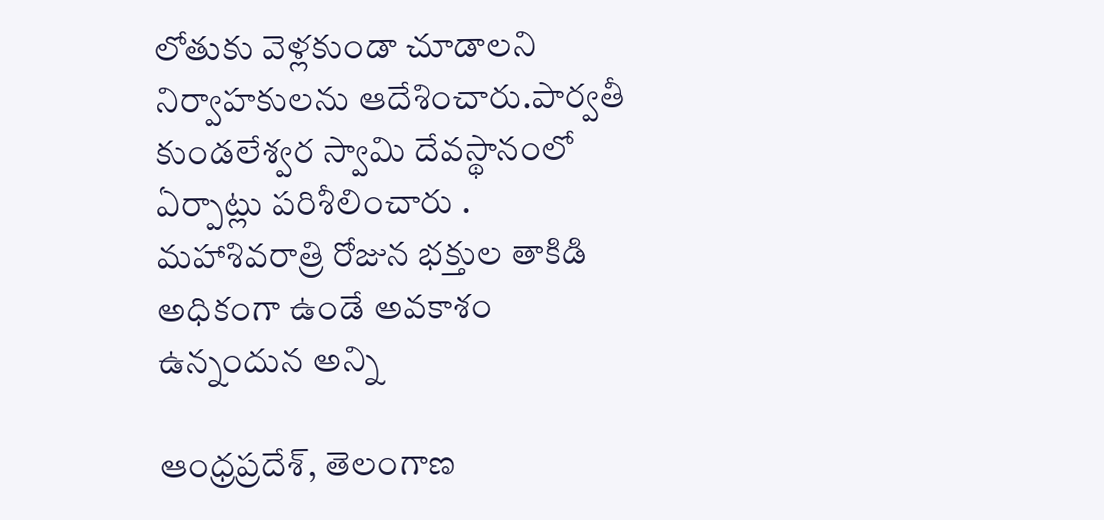లోతుకు వెళ్లకుండా చూడాలని నిర్వాహకులను ఆదేశించారు.పార్వతీ కుండలేశ్వర స్వామి దేవస్థానంలో ఏర్పాట్లు పరిశీలించారు . మహాశివరాత్రి రోజున భక్తుల తాకిడి అధికంగా ఉండే అవకాశం ఉన్నందున అన్ని

ఆంధ్రప్రదేశ్, తెలంగాణ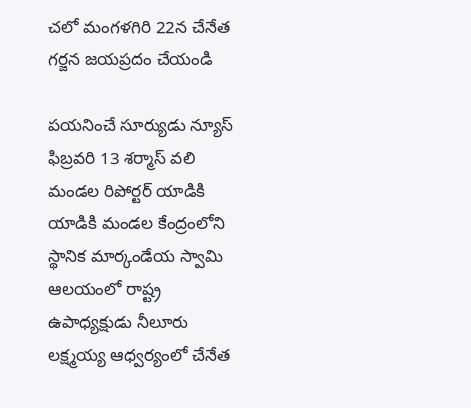చలో మంగళగిరి 22న చేనేత గర్జన జయప్రదం చేయండి

పయనించే సూర్యుడు న్యూస్ ఫిబ్రవరి 13 శర్మాస్ వలి మండల రిపోర్టర్ యాడికి యాడికి మండల కేంద్రంలోని స్థానిక మార్కండేయ స్వామి ఆలయంలో రాష్ట్ర ఉపాధ్యక్షుడు నీలూరు లక్ష్మయ్య ఆధ్వర్యంలో చేనేత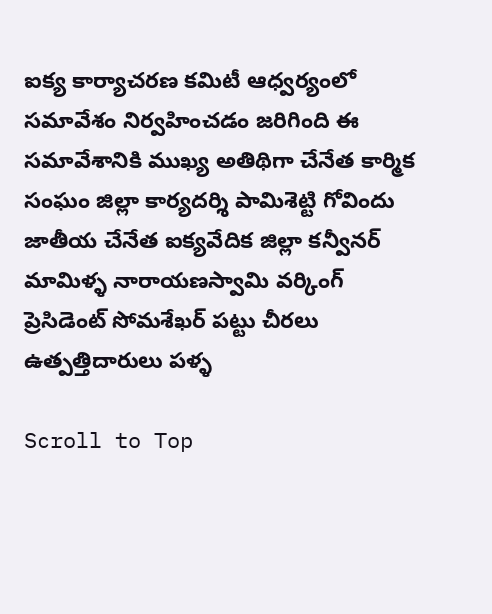ఐక్య కార్యాచరణ కమిటీ ఆధ్వర్యంలో సమావేశం నిర్వహించడం జరిగింది ఈ సమావేశానికి ముఖ్య అతిథిగా చేనేత కార్మిక సంఘం జిల్లా కార్యదర్శి పామిశెట్టి గోవిందు జాతీయ చేనేత ఐక్యవేదిక జిల్లా కన్వీనర్ మామిళ్ళ నారాయణస్వామి వర్కింగ్ ప్రెసిడెంట్ సోమశేఖర్ పట్టు చీరలు ఉత్పత్తిదారులు పళ్ళ

Scroll to Top